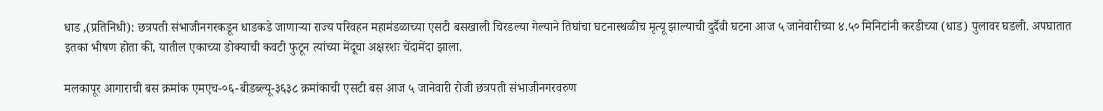धाड ,(प्रतिनिधी): छत्रपती संभाजीनगरकडून धाडकडे जाणाऱ्या राज्य परिवहन महामंडळाच्या एसटी बसखाली चिरडल्या गेल्याने तिघांचा घटनास्थळीच मृत्यू झाल्याची दुर्दैवी घटना आज ५ जानेवारीच्या ४.५० मिनिटांनी करडीच्या (धाड) पुलावर घडली. अपघातात इतका भीषण होता की, यातील एकाच्या डोक्याची कवटी फुटून त्यांच्या मेंदूचा अक्षरशः चेंदामेंदा झाला.

मलकापूर आगाराची बस क्रमांक एमएच-०६-बीडब्ल्यू-३६३८ क्रमांकाची एसटी बस आज ५ जानेवारी रोजी छत्रपती संभाजीनगरवरुण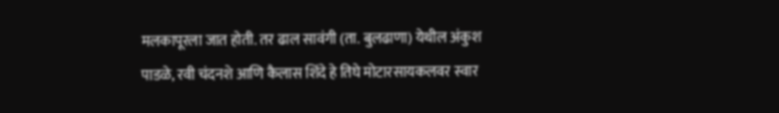मलकापूरला जात होती. तर ढाल सावंगी (ता. बुलढाणा) येथील अंकुश पाडळे, रवी चंदनशे आणि कैलास शिंदे हे तिघे मोटारसायकलवर स्वार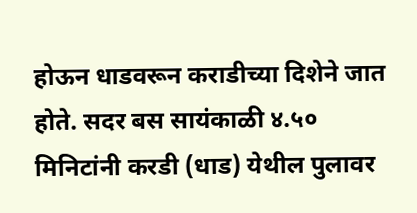होऊन धाडवरून कराडीच्या दिशेने जात होते. सदर बस सायंकाळी ४.५० मिनिटांनी करडी (धाड) येथील पुलावर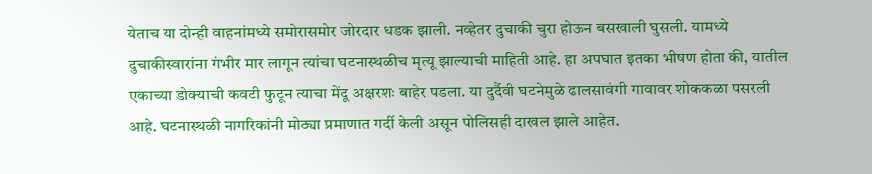येताच या दोन्ही वाहनांमध्ये समोरासमोर जोरदार धडक झाली. नव्हेतर दुचाकी चुरा होऊन बसखाली घुसली. यामध्ये दुचाकीस्वारांना गंभीर मार लागून त्यांचा घटनास्थळीच मृत्यू झाल्याची माहिती आहे. हा अपघात इतका भीषण होता की, यातील एकाच्या डोक्याची कवटी फुटून त्याचा मेंदू अक्षरशः बाहेर पडला. या दुर्दैवी घटनेमुळे ढालसावंगी गावावर शोककळा पसरली आहे. घटनास्थळी नागरिकांनी मोठ्या प्रमाणात गर्दी केली असून पोलिसही दाखल झाले आहेत.